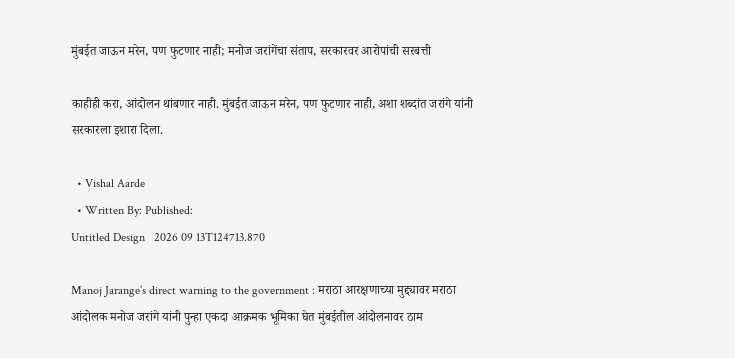मुंबईत जाऊन मरेन, पण फुटणार नाही; मनोज जरांगेंचा संताप, सरकारवर आरोपांची सरबत्ती

काहीही करा, आंदोलन थांबणार नाही. मुंबईत जाऊन मरेन, पण फुटणार नाही, अशा शब्दांत जरांगे यांनी सरकारला इशारा दिला.

  • Vishal Aarde
  • Written By: Published:
Untitled Design   2026 09 13T124713.870

Manoj Jarange’s direct warning to the government : मराठा आरक्षणाच्या मुद्द्यावर मराठा आंदोलक मनोज जरांगे यांनी पुन्हा एकदा आक्रमक भूमिका घेत मुंबईतील आंदोलनावर ठाम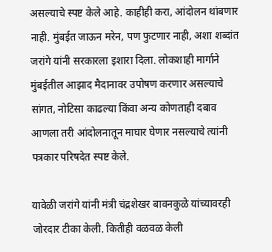असल्याचे स्पष्ट केले आहे. काहीही करा, आंदोलन थांबणार नाही. मुंबईत जाऊन मरेन, पण फुटणार नाही, अशा शब्दांत जरांगे यांनी सरकारला इशारा दिला. लोकशाही मार्गाने मुंबईतील आझाद मैदानावर उपोषण करणार असल्याचे सांगत, नोटिसा काढल्या किंवा अन्य कोणताही दबाव आणला तरी आंदोलनातून माघार घेणार नसल्याचे त्यांनी पत्रकार परिषदेत स्पष्ट केले.

यावेळी जरांगे यांनी मंत्री चंद्रशेखर बावनकुळे यांच्यावरही जोरदार टीका केली. कितीही वळवळ केली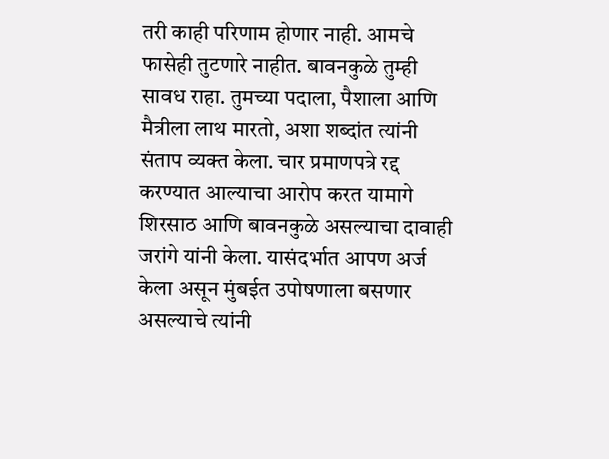तरी काही परिणाम होणार नाही. आमचे फासेही तुटणारे नाहीत. बावनकुळे तुम्ही सावध राहा. तुमच्या पदाला, पैशाला आणि मैत्रीला लाथ मारतो, अशा शब्दांत त्यांनी संताप व्यक्त केला. चार प्रमाणपत्रे रद्द करण्यात आल्याचा आरोप करत यामागे शिरसाठ आणि बावनकुळे असल्याचा दावाही जरांगे यांनी केला. यासंदर्भात आपण अर्ज केला असून मुंबईत उपोषणाला बसणार असल्याचे त्यांनी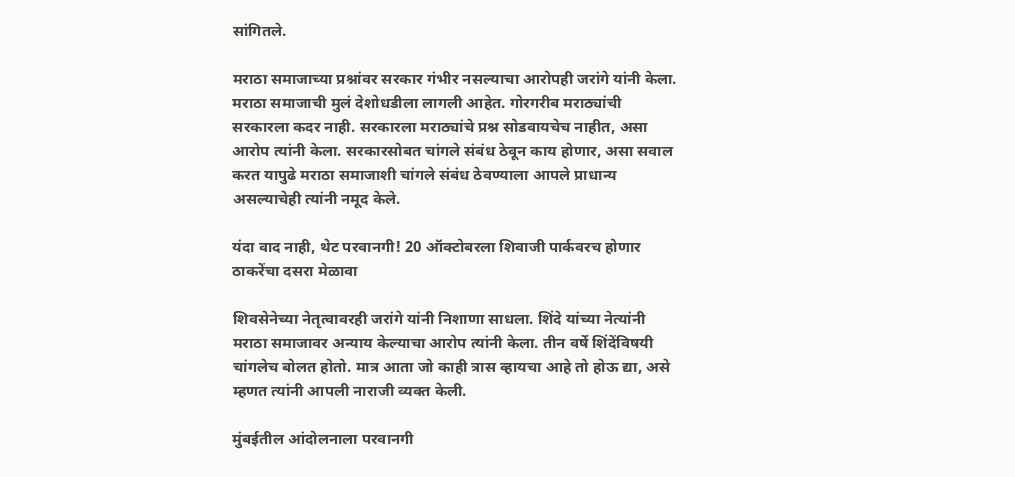सांगितले.

मराठा समाजाच्या प्रश्नांवर सरकार गंभीर नसल्याचा आरोपही जरांगे यांनी केला. मराठा समाजाची मुलं देशोधडीला लागली आहेत. गोरगरीब मराठ्यांची सरकारला कदर नाही. सरकारला मराठ्यांचे प्रश्न सोडवायचेच नाहीत, असा आरोप त्यांनी केला. सरकारसोबत चांगले संबंध ठेवून काय होणार, असा सवाल करत यापुढे मराठा समाजाशी चांगले संबंध ठेवण्याला आपले प्राधान्य असल्याचेही त्यांनी नमूद केले.

यंदा वाद नाही, थेट परवानगी! 20 ऑक्टोबरला शिवाजी पार्कवरच होणार ठाकरेंचा दसरा मेळावा

शिवसेनेच्या नेतृत्वावरही जरांगे यांनी निशाणा साधला. शिंदे यांच्या नेत्यांनी मराठा समाजावर अन्याय केल्याचा आरोप त्यांनी केला. तीन वर्षे शिंदेंविषयी चांगलेच बोलत होतो. मात्र आता जो काही त्रास व्हायचा आहे तो होऊ द्या, असे म्हणत त्यांनी आपली नाराजी व्यक्त केली.

मुंबईतील आंदोलनाला परवानगी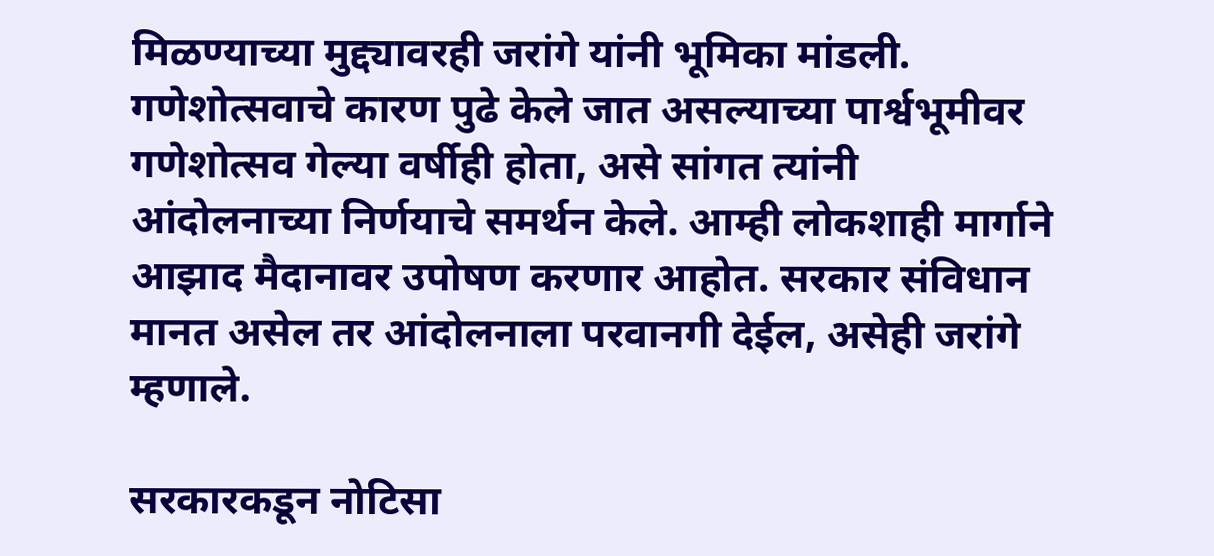मिळण्याच्या मुद्द्यावरही जरांगे यांनी भूमिका मांडली. गणेशोत्सवाचे कारण पुढे केले जात असल्याच्या पार्श्वभूमीवर गणेशोत्सव गेल्या वर्षीही होता, असे सांगत त्यांनी आंदोलनाच्या निर्णयाचे समर्थन केले. आम्ही लोकशाही मार्गाने आझाद मैदानावर उपोषण करणार आहोत. सरकार संविधान मानत असेल तर आंदोलनाला परवानगी देईल, असेही जरांगे म्हणाले.

सरकारकडून नोटिसा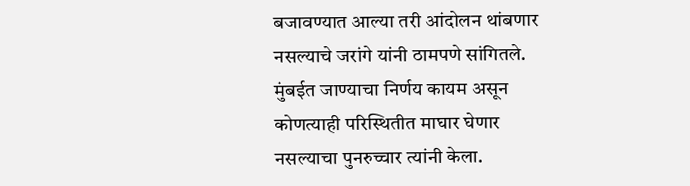बजावण्यात आल्या तरी आंदोलन थांबणार नसल्याचे जरांगे यांनी ठामपणे सांगितले. मुंबईत जाण्याचा निर्णय कायम असून कोणत्याही परिस्थितीत माघार घेणार नसल्याचा पुनरुच्चार त्यांनी केला.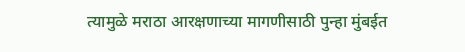त्यामुळे मराठा आरक्षणाच्या मागणीसाठी पुन्हा मुंबईत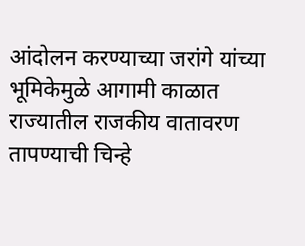आंदोलन करण्याच्या जरांगे यांच्या भूमिकेमुळे आगामी काळात राज्यातील राजकीय वातावरण तापण्याची चिन्हे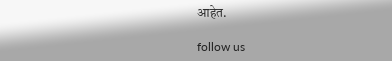आहेत.

follow us